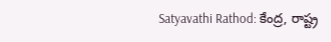Satyavathi Rathod: కేంద్ర, రాష్ట్ర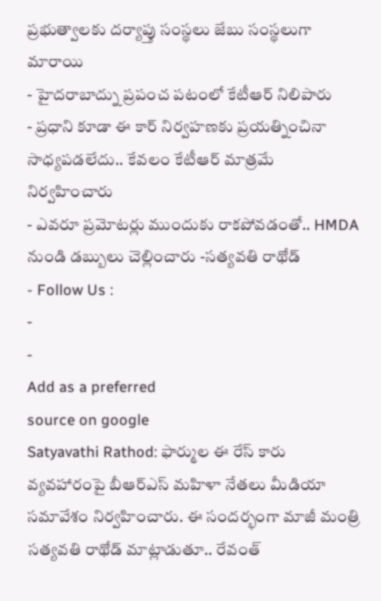ప్రభుత్వాలకు దర్యాప్తు సంస్థలు జేబు సంస్థలుగా మారాయి
- హైదరాబాద్ను ప్రపంచ పటంలో కేటీఆర్ నిలిపారు
- ప్రధాని కూడా ఈ కార్ నిర్వహణకు ప్రయత్నించినా సాధ్యపడలేదు.. కేవలం కేటీఆర్ మాత్రమే నిర్వహించారు
- ఎవరూ ప్రమోటర్లు ముందుకు రాకపోవడంతో.. HMDA నుండి డబ్బులు చెల్లించారు -సత్యవతి రాథోడ్
- Follow Us :
-
-
Add as a preferred
source on google
Satyavathi Rathod: ఫార్ముల ఈ రేస్ కారు వ్యవహారంపై బీఆర్ఎస్ మహిళా నేతలు మీడియా సమావేశం నిర్వహించారు. ఈ సందర్భంగా మాజీ మంత్రి సత్యవతి రాథోడ్ మాట్లాడుతూ.. రేవంత్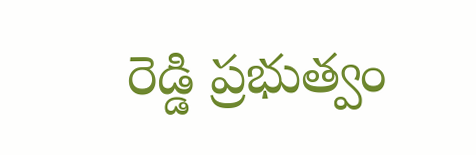రెడ్డి ప్రభుత్వం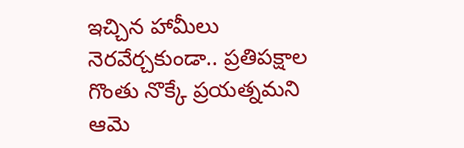ఇచ్చిన హామీలు నెరవేర్చకుండా.. ప్రతిపక్షాల గొంతు నొక్కే ప్రయత్నమని ఆమె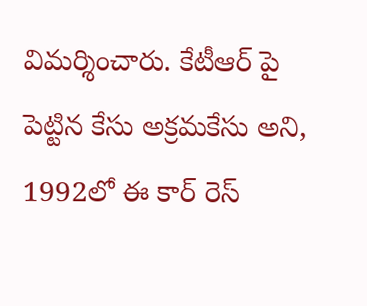విమర్శించారు. కేటీఆర్ పై పెట్టిన కేసు అక్రమకేసు అని, 1992లో ఈ కార్ రెస్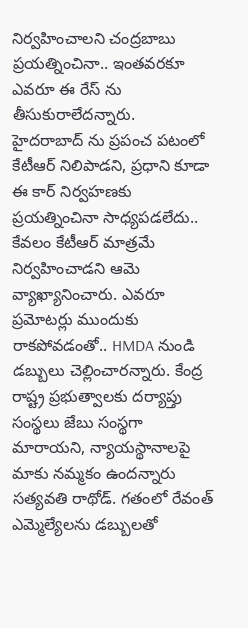నిర్వహించాలని చంద్రబాబు ప్రయత్నించినా.. ఇంతవరకూ ఎవరూ ఈ రేస్ ను తీసుకురాలేదన్నారు.
హైదరాబాద్ ను ప్రపంచ పటంలో కేటీఆర్ నిలిపాడని, ప్రధాని కూడా ఈ కార్ నిర్వహణకు ప్రయత్నించినా సాధ్యపడలేదు.. కేవలం కేటీఆర్ మాత్రమే నిర్వహించాడని ఆమె వ్యాఖ్యానించారు. ఎవరూ ప్రమోటర్లు ముందుకు రాకపోవడంతో.. HMDA నుండి డబ్బులు చెల్లించారన్నారు. కేంద్ర రాష్ట్ర ప్రభుత్వాలకు దర్యాప్తు సంస్థలు జేబు సంస్థగా మారాయని, న్యాయస్థానాలపై మాకు నమ్మకం ఉందన్నారు సత్యవతి రాథోడ్. గతంలో రేవంత్ ఎమ్మెల్యేలను డబ్బులతో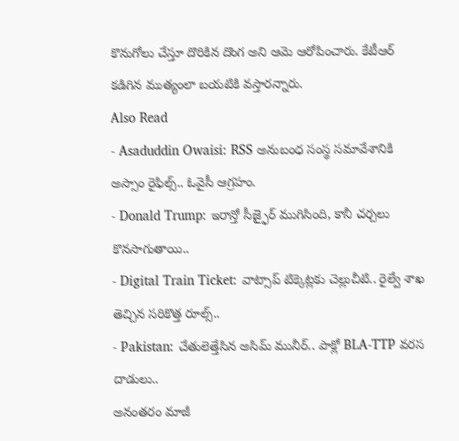కొనుగోలు చేస్తూ దొరికిన దొంగ అని ఆమె ఆరోపించారు. కేటీఆర్ కడిగిన ముత్యంలా బయటికి వస్తారన్నారు.
Also Read
- Asaduddin Owaisi: RSS అనుబంధ సంస్థ సమావేశానికి అస్సాం రైఫిల్స్.. ఓవైసీ ఆగ్రహం.
- Donald Trump: ఇరాన్తో సీజ్ఫైర్ ముగిసింది, కానీ చర్చలు కొనసాగుతాయి..
- Digital Train Ticket: వాట్సాప్ టిక్కెట్లకు చెల్లుచీటి.. రైల్వే శాఖ తెచ్చిన సరికొత్త రూల్స్..
- Pakistan: చేతులెత్తేసిన అసిమ్ మునీర్.. పాక్లో BLA-TTP వరస దాడులు..
అనంతరం మాజీ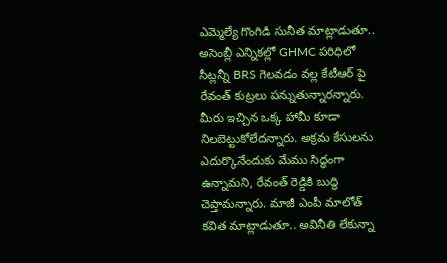ఎమ్మెల్యే గొంగిడి సునీత మాట్లాడుతూ.. అసెంబ్లీ ఎన్నికల్లో GHMC పరిధిలో సీట్లన్నీ BRS గెలవడం వల్ల కేటీఆర్ పై రేవంత్ కుట్రలు పన్నుతున్నారన్నారు. మీరు ఇచ్చిన ఒక్క హామీ కూడా నిలబెట్టుకోలేదన్నారు. అక్రమ కేసులను ఎదుర్కొనేందుకు మేము సిద్ధంగా ఉన్నామని, రేవంత్ రెడ్డికి బుద్ధి చెప్తామన్నారు. మాజీ ఎంపీ మాలోత్ కవిత మాట్లాడుతూ.. అవినీతి లేకున్నా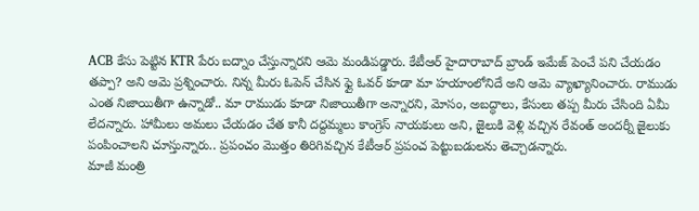ACB కేసు పెట్టిన KTR పేరు బద్నాం చేస్తున్నారని ఆమె మండిపడ్డారు. కేటీఆర్ హైదారాబాద్ బ్రాండ్ ఇమేజ్ పెంచే పని చేయడం తప్పా? అని ఆమె ప్రశ్నించారు. నిన్న మీరు ఓపెన్ చేసిన ఫ్లై ఓవర్ కూడా మా హయాంలోనిదే అని ఆమె వ్యాఖ్యానించారు. రాముడు ఎంత నిజాయితీగా ఉన్నాడో.. మా రాముడు కూడా నిజాయితీగా అన్నారని, మోసం, అబద్ధాలు, కేసులు తప్ప మీరు చేసింది ఏమీ లేదన్నారు. హామీలు అమలు చేయడం చేత కానీ దద్దమ్మలు కాంగ్రెస్ నాయకులు అని, జైలుకి వెళ్లి వచ్చిన రేవంత్ అందర్నీ జైలుకు పంపించాలని చూస్తున్నారు.. ప్రపంచం మొత్తం తిరిగివచ్చిన కేటీఆర్ ప్రపంచ పెట్టుబడులను తెచ్చాడన్నారు.
మాజీ మంత్రి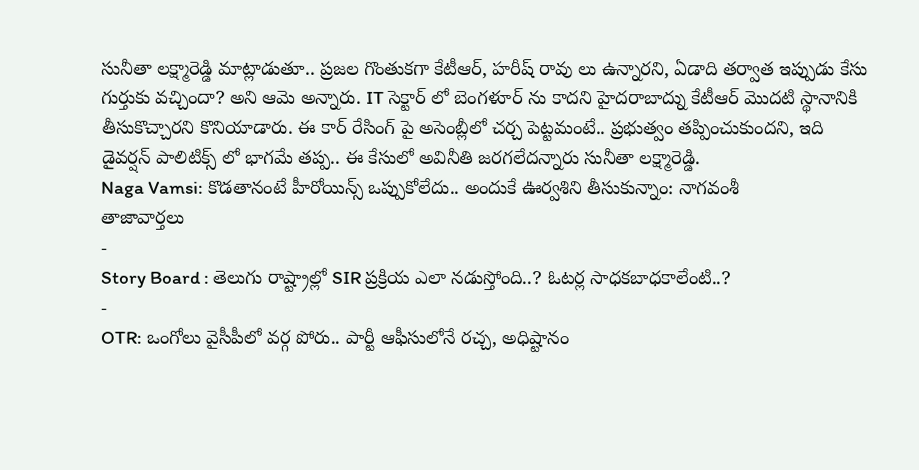సునీతా లక్ష్మారెడ్డి మాట్లాడుతూ.. ప్రజల గొంతుకగా కేటీఆర్, హరీష్ రావు లు ఉన్నారని, ఏడాది తర్వాత ఇప్పుడు కేసు గుర్తుకు వచ్చిందా? అని ఆమె అన్నారు. IT సెక్టార్ లో బెంగళూర్ ను కాదని హైదరాబాద్ను కేటీఆర్ మొదటి స్థానానికి తీసుకొచ్చారని కొనియాడారు. ఈ కార్ రేసింగ్ పై అసెంబ్లీలో చర్చ పెట్టమంటే.. ప్రభుత్వం తప్పించుకుందని, ఇది డైవర్షన్ పాలిటిక్స్ లో భాగమే తప్ప.. ఈ కేసులో అవినీతి జరగలేదన్నారు సునీతా లక్ష్మారెడ్డి.
Naga Vamsi: కొడతానంటే హీరోయిన్స్ ఒప్పుకోలేదు.. అందుకే ఊర్వశిని తీసుకున్నాం: నాగవంశీ
తాజావార్తలు
-
Story Board : తెలుగు రాష్ట్రాల్లో SIR ప్రక్రియ ఎలా నడుస్తోంది..? ఓటర్ల సాధకబాధకాలేంటి..?
-
OTR: ఒంగోలు వైసీపీలో వర్గ పోరు.. పార్టీ ఆఫీసులోనే రచ్చ, అధిష్టానం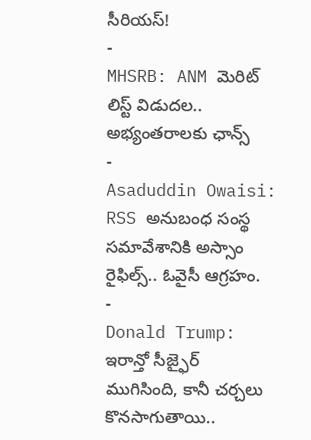సీరియస్!
-
MHSRB: ANM మెరిట్ లిస్ట్ విడుదల.. అభ్యంతరాలకు ఛాన్స్
-
Asaduddin Owaisi: RSS అనుబంధ సంస్థ సమావేశానికి అస్సాం రైఫిల్స్.. ఓవైసీ ఆగ్రహం.
-
Donald Trump: ఇరాన్తో సీజ్ఫైర్ ముగిసింది, కానీ చర్చలు కొనసాగుతాయి..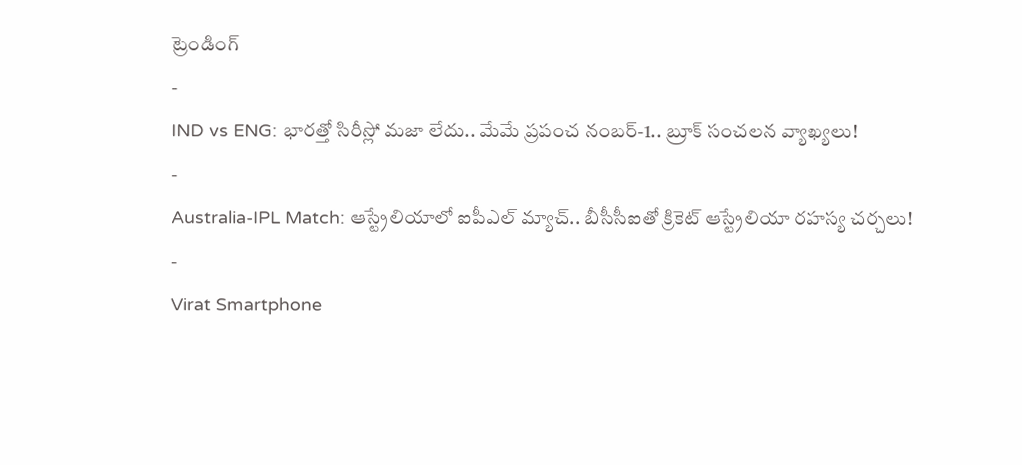ట్రెండింగ్
-
IND vs ENG: భారత్తో సిరీస్లో మజా లేదు.. మేమే ప్రపంచ నంబర్-1.. బ్రూక్ సంచలన వ్యాఖ్యలు!
-
Australia-IPL Match: ఆస్ట్రేలియాలో ఐపీఎల్ మ్యాచ్.. బీసీసీఐతో క్రికెట్ ఆస్ట్రేలియా రహస్య చర్చలు!
-
Virat Smartphone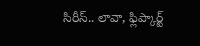సిరీస్.. లావా, ఫ్లిప్కార్ట్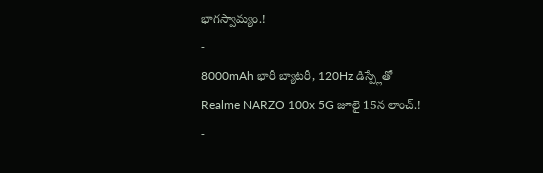భాగస్వామ్యం.!
-
8000mAh భారీ బ్యాటరీ, 120Hz డిస్ప్లేతో Realme NARZO 100x 5G జూలై 15న లాంచ్.!
-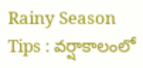Rainy Season Tips : వర్షాకాలంలో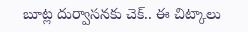బూట్ల దుర్వాసనకు చెక్.. ఈ చిట్కాలు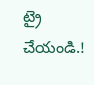ట్రై చేయండి.!